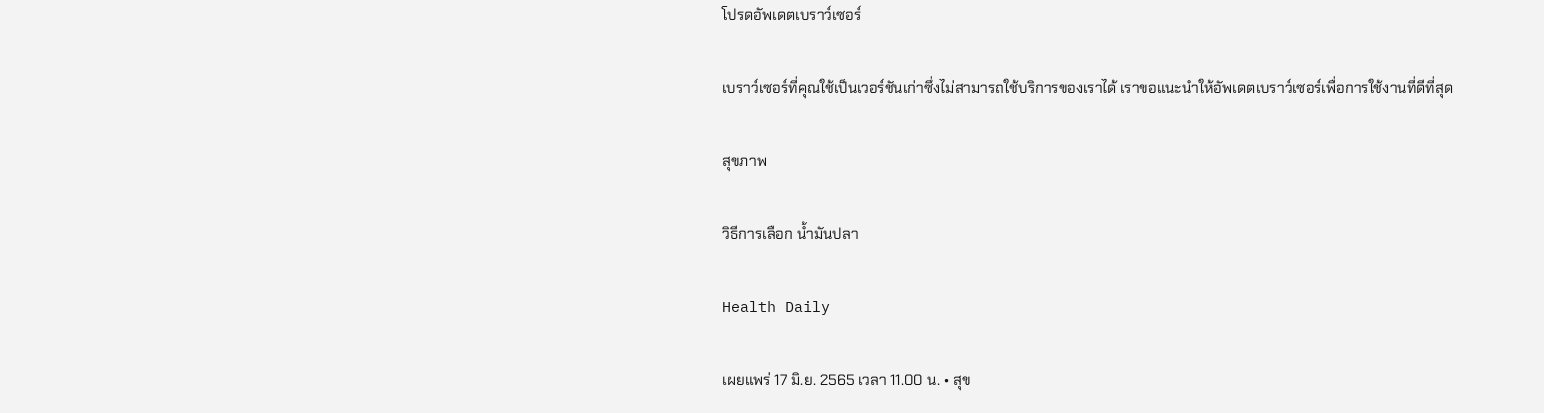โปรดอัพเดตเบราว์เซอร์

เบราว์เซอร์ที่คุณใช้เป็นเวอร์ชันเก่าซึ่งไม่สามารถใช้บริการของเราได้ เราขอแนะนำให้อัพเดตเบราว์เซอร์เพื่อการใช้งานที่ดีที่สุด

สุขภาพ

วิธีการเลือก น้ำมันปลา

Health Daily

เผยแพร่ 17 มิ.ย. 2565 เวลา 11.00 น. • สุข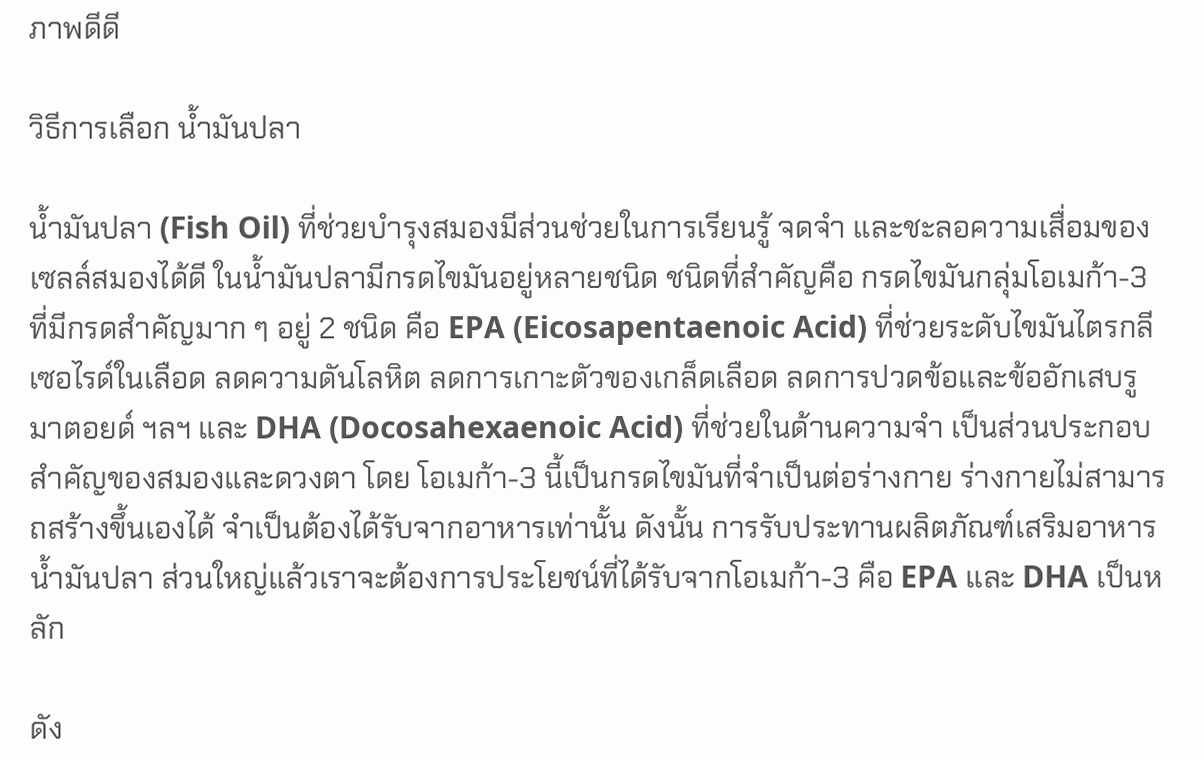ภาพดีดี

วิธีการเลือก น้ำมันปลา

น้ำมันปลา (Fish Oil) ที่ช่วยบำรุงสมองมีส่วนช่วยในการเรียนรู้ จดจำ และชะลอความเสื่อมของเซลล์สมองได้ดี ในน้ำมันปลามีกรดไขมันอยู่หลายชนิด ชนิดที่สำคัญคือ กรดไขมันกลุ่มโอเมก้า-3 ที่มีกรดสำคัญมาก ๆ อยู่ 2 ชนิด คือ EPA (Eicosapentaenoic Acid) ที่ช่วยระดับไขมันไตรกลีเซอไรด์ในเลือด ลดความดันโลหิต ลดการเกาะตัวของเกล็ดเลือด ลดการปวดข้อและข้ออักเสบรูมาตอยด์ ฯลฯ และ DHA (Docosahexaenoic Acid) ที่ช่วยในด้านความจำ เป็นส่วนประกอบสำคัญของสมองและดวงตา โดย โอเมก้า-3 นี้เป็นกรดไขมันที่จำเป็นต่อร่างกาย ร่างกายไม่สามารถสร้างขึ้นเองได้ จำเป็นต้องได้รับจากอาหารเท่านั้น ดังนั้น การรับประทานผลิตภัณฑ์เสริมอาหารน้ำมันปลา ส่วนใหญ่แล้วเราจะต้องการประโยชน์ที่ได้รับจากโอเมก้า-3 คือ EPA และ DHA เป็นหลัก

ดัง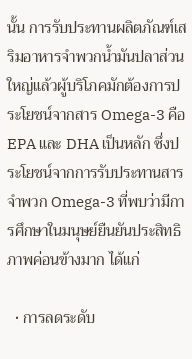นั้น การรับประทานผลิตภัณฑ์เสริมอาหารจำพวกน้ำมันปลาส่วนใหญ่แล้วผู้บริโภคมักต้องการประโยชน์จากสาร Omega-3 คือ EPA และ DHA เป็นหลัก ซึ่งประโยชน์จากการรับประทานสารจำพวก Omega-3 ที่พบว่ามีการศึกษาในมนุษย์ยืนยันประสิทธิภาพค่อนข้างมาก ได้แก่

  • การลดระดับ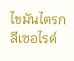ไขมันไตรกลีเซอไรด์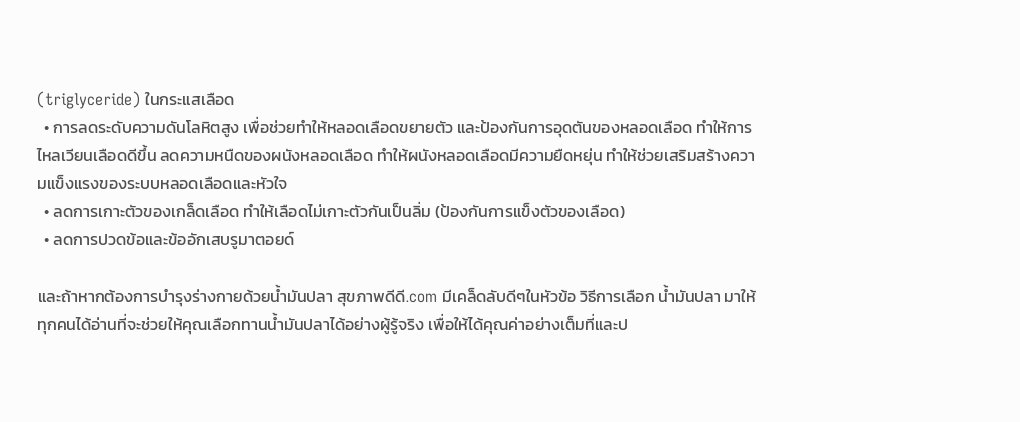(triglyceride) ในกระแสเลือด
  • การลดระดับความดันโลหิตสูง เพื่อช่วยทำให้หลอดเลือดขยายตัว และป้องกันการอุดตันของหลอดเลือด ทำให้การไหลเวียนเลือดดีขึ้น ลดความหนืดของผนังหลอดเลือด ทำให้ผนังหลอดเลือดมีความยืดหยุ่น ทำให้ช่วยเสริมสร้างความแข็งแรงของระบบหลอดเลือดและหัวใจ
  • ลดการเกาะตัวของเกล็ดเลือด ทำให้เลือดไม่เกาะตัวกันเป็นลิ่ม (ป้องกันการแข็งตัวของเลือด)
  • ลดการปวดข้อและข้ออักเสบรูมาตอยด์

และถ้าหากต้องการบำรุงร่างกายด้วยน้ำมันปลา สุขภาพดีดี.com มีเคล็ดลับดีๆในหัวข้อ วิธีการเลือก น้ำมันปลา มาให้ทุกคนได้อ่านที่จะช่วยให้คุณเลือกทานน้ำมันปลาได้อย่างผู้รู้จริง เพื่อให้ได้คุณค่าอย่างเต็มที่และป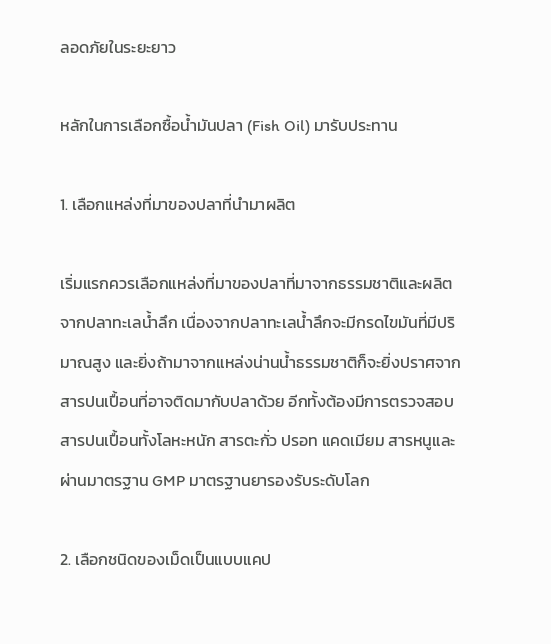ลอดภัยในระยะยาว

หลักในการเลือกซื้อน้ำมันปลา (Fish Oil) มารับประทาน

1. เลือกแหล่งที่มาของปลาที่นำมาผลิต

เริ่มแรกควรเลือกแหล่งที่มาของปลาที่มาจากธรรมชาติและผลิตจากปลาทะเลน้ำลึก เนื่องจากปลาทะเลน้ำลึกจะมีกรดไขมันที่มีปริมาณสูง และยิ่งถ้ามาจากแหล่งน่านน้ำธรรมชาติก็จะยิ่งปราศจากสารปนเปื้อนที่อาจติดมากับปลาด้วย อีกทั้งต้องมีการตรวจสอบสารปนเปื้อนทั้งโลหะหนัก สารตะกั่ว ปรอท แคดเมียม สารหนูและผ่านมาตรฐาน GMP มาตรฐานยารองรับระดับโลก

2. เลือกชนิดของเม็ดเป็นแบบแคป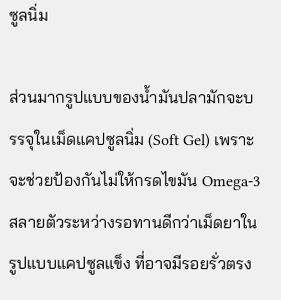ซูลนิ่ม

ส่วนมากรูปแบบของน้ำมันปลามักจะบรรจุในเม็ดแคปซูลนิ่ม (Soft Gel) เพราะจะช่วยป้องกันไม่ให้กรดไขมัน Omega-3 สลายตัวระหว่างรอทานดีกว่าเม็ดยาในรูปแบบแคปซูลแข็ง ที่อาจมีรอยรั่วตรง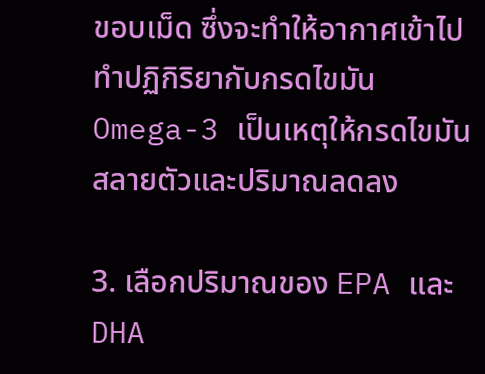ขอบเม็ด ซึ่งจะทำให้อากาศเข้าไปทำปฏิกิริยากับกรดไขมัน Omega-3 เป็นเหตุให้กรดไขมันสลายตัวและปริมาณลดลง

3. เลือกปริมาณของ EPA และ DHA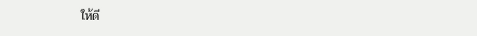ให้ดี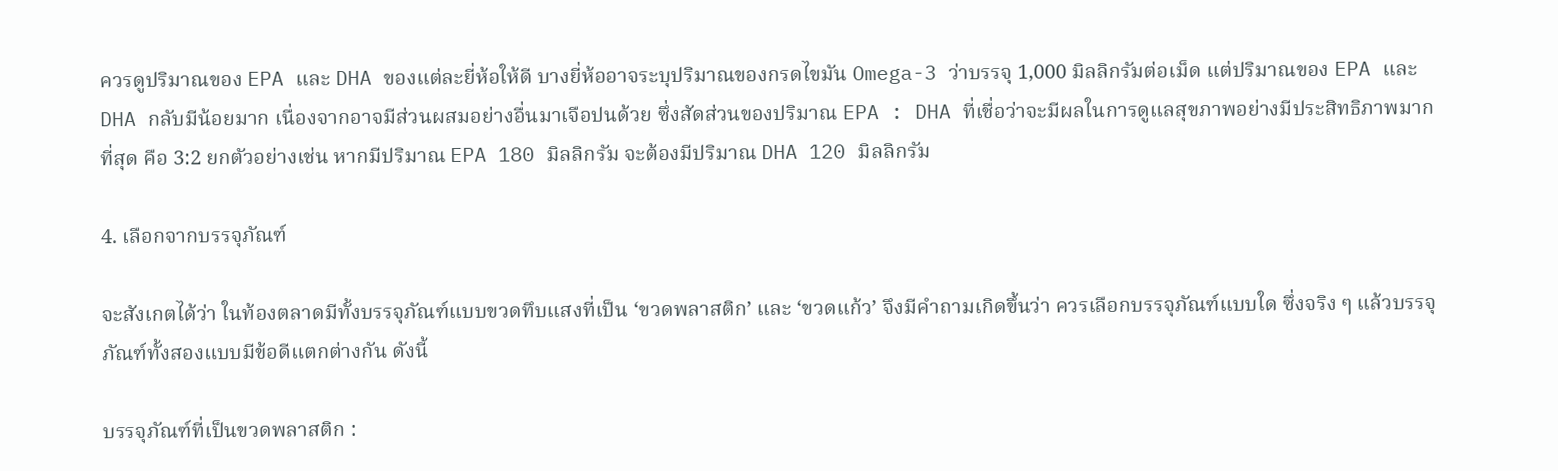ควรดูปริมาณของ EPA และ DHA ของแต่ละยี่ห้อให้ดี บางยี่ห้ออาจระบุปริมาณของกรดไขมัน Omega-3 ว่าบรรจุ 1,000 มิลลิกรัมต่อเม็ด แต่ปริมาณของ EPA และ DHA กลับมีน้อยมาก เนื่องจากอาจมีส่วนผสมอย่างอื่นมาเจือปนด้วย ซึ่งสัดส่วนของปริมาณ EPA : DHA ที่เชื่อว่าจะมีผลในการดูแลสุขภาพอย่างมีประสิทธิภาพมากที่สุด คือ 3:2 ยกตัวอย่างเช่น หากมีปริมาณ EPA 180 มิลลิกรัม จะต้องมีปริมาณ DHA 120 มิลลิกรัม

4. เลือกจากบรรจุภัณฑ์

จะสังเกตได้ว่า ในท้องตลาดมีทั้งบรรจุภัณฑ์แบบขวดทึบแสงที่เป็น ‘ขวดพลาสติก’ และ ‘ขวดแก้ว’ จึงมีคำถามเกิดขึ้นว่า ควรเลือกบรรจุภัณฑ์แบบใด ซึ่งจริง ๆ แล้วบรรจุภัณฑ์ทั้งสองแบบมีข้อดีแตกต่างกัน ดังนี้

บรรจุภัณฑ์ที่เป็นขวดพลาสติก :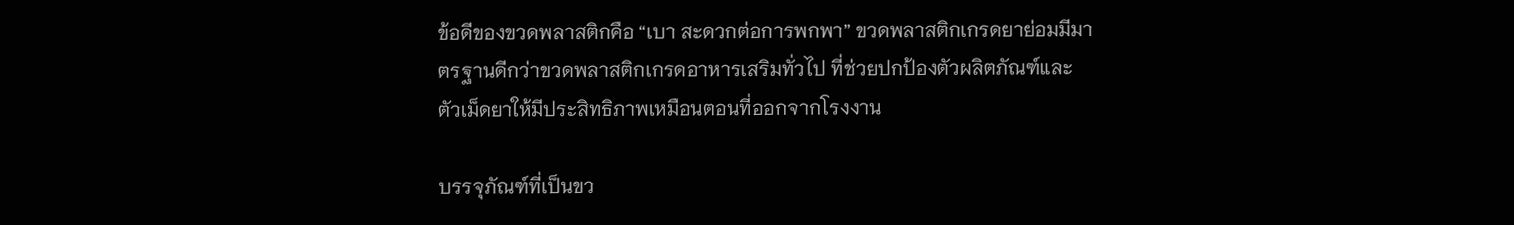ข้อดีของขวดพลาสติกคือ “เบา สะดวกต่อการพกพา” ขวดพลาสติกเกรดยาย่อมมีมาตรฐานดีกว่าขวดพลาสติกเกรดอาหารเสริมทั่วไป ที่ช่วยปกป้องตัวผลิตภัณฑ์และตัวเม็ดยาให้มีประสิทธิภาพเหมือนตอนที่ออกจากโรงงาน

บรรจุภัณฑ์ที่เป็นขว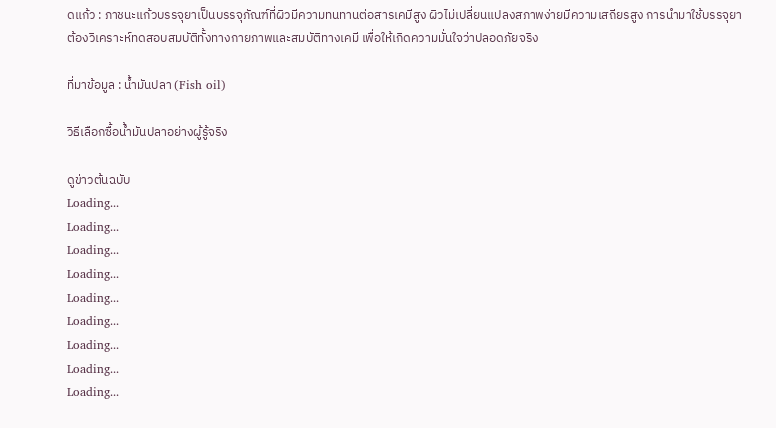ดแก้ว : ภาชนะแก้วบรรจุยาเป็นบรรจุภัณฑ์ที่ผิวมีความทนทานต่อสารเคมีสูง ผิวไม่เปลี่ยนแปลงสภาพง่ายมีความเสถียรสูง การนำมาใช้บรรจุยาต้องวิเคราะห์ทดสอบสมบัติทั้งทางกายภาพและสมบัติทางเคมี เพื่อให้เกิดความมั่นใจว่าปลอดภัยจริง

ที่มาข้อมูล : น้ำมันปลา (Fish oil)

วิธีเลือกซื้อน้ำมันปลาอย่างผู้รู้จริง

ดูข่าวต้นฉบับ
Loading...
Loading...
Loading...
Loading...
Loading...
Loading...
Loading...
Loading...
Loading...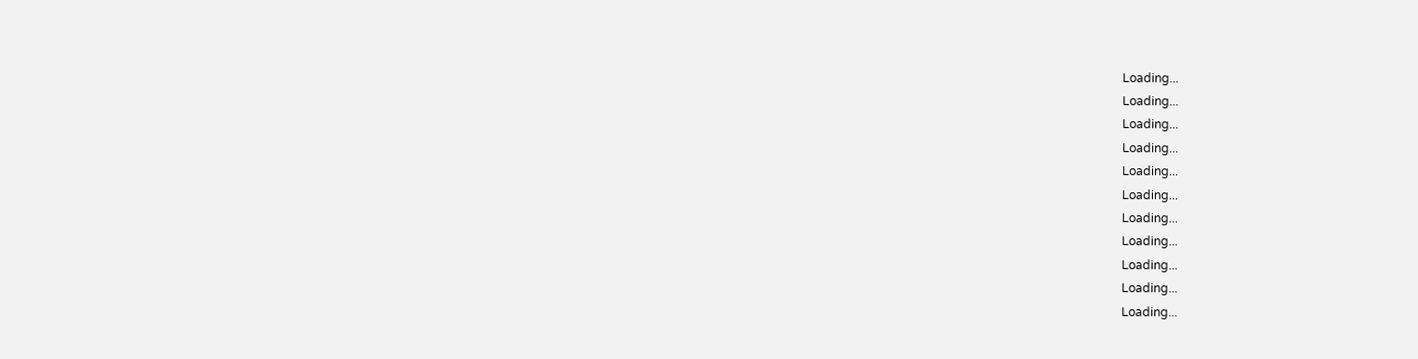Loading...
Loading...
Loading...
Loading...
Loading...
Loading...
Loading...
Loading...
Loading...
Loading...
Loading...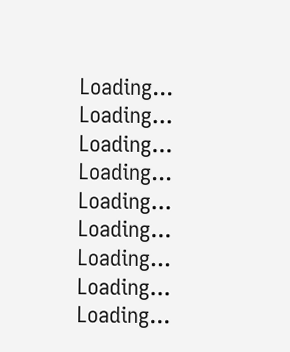Loading...
Loading...
Loading...
Loading...
Loading...
Loading...
Loading...
Loading...
Loading...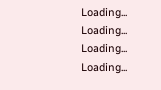Loading...
Loading...
Loading...
Loading...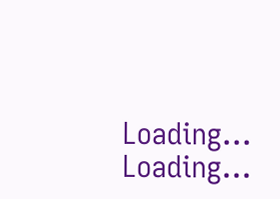Loading...
Loading...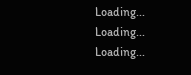Loading...
Loading...
Loading...